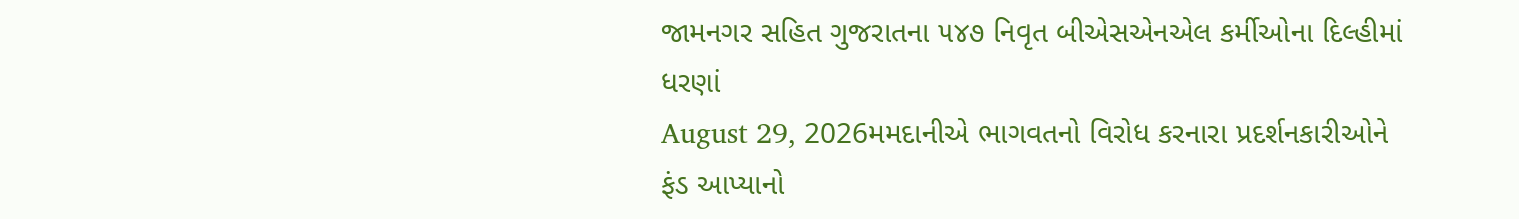જામનગર સહિત ગુજરાતના ૫૪૭ નિવૃત બીએસએનએલ કર્મીઓના દિલ્હીમાં ધરણાં
August 29, 2026મમદાનીએ ભાગવતનો વિરોધ કરનારા પ્રદર્શનકારીઓને ફંડ આપ્યાનો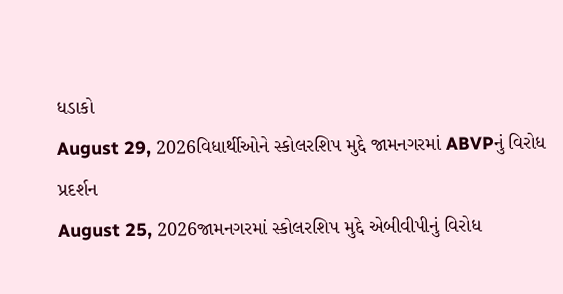ધડાકો
August 29, 2026વિધાર્થીઓને સ્કોલરશિપ મુદ્દે જામનગરમાં ABVPનું વિરોધ પ્રદર્શન
August 25, 2026જામનગરમાં સ્કોલરશિપ મુદ્દે એબીવીપીનું વિરોધ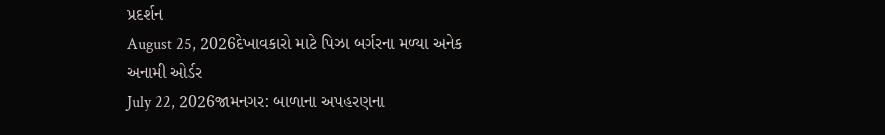પ્રદર્શન
August 25, 2026દેખાવકારો માટે પિઝા બર્ગરના મળ્યા અનેક અનામી ઓર્ડર
July 22, 2026જામનગર: બાળાના અપહરણના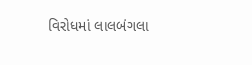વિરોધમાં લાલબંગલા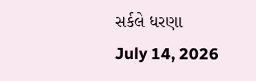સર્કલે ધરણા
July 14, 2026